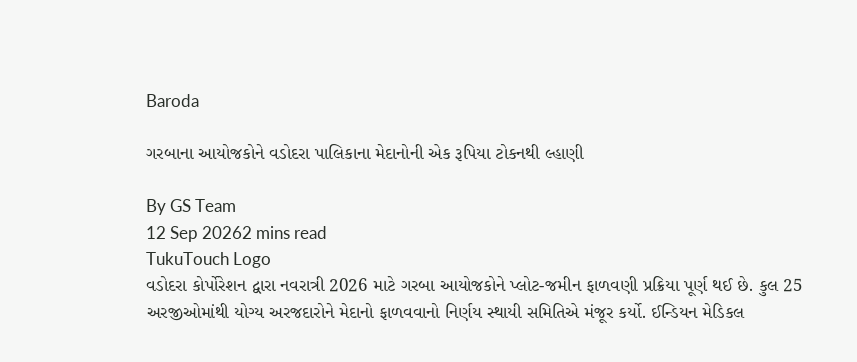Baroda

ગરબાના આયોજકોને વડોદરા પાલિકાના મેદાનોની એક રૂપિયા ટોકનથી લ્હાણી

By GS Team
12 Sep 20262 mins read
TukuTouch Logo
વડોદરા કોર્પોરેશન દ્વારા નવરાત્રી 2026 માટે ગરબા આયોજકોને પ્લોટ-જમીન ફાળવણી પ્રક્રિયા પૂર્ણ થઈ છે. કુલ 25 અરજીઓમાંથી યોગ્ય અરજદારોને મેદાનો ફાળવવાનો નિર્ણય સ્થાયી સમિતિએ મંજૂર કર્યો. ઈન્ડિયન મેડિકલ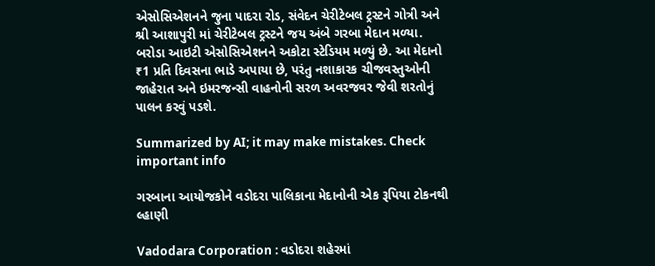એસોસિએશનને જુના પાદરા રોડ, સંવેદન ચેરીટેબલ ટ્રસ્ટને ગોત્રી અને શ્રી આશાપુરી માં ચેરીટેબલ ટ્રસ્ટને જય અંબે ગરબા મેદાન મળ્યા. બરોડા આઇટી એસોસિએશનને અકોટા સ્ટેડિયમ મળ્યું છે. આ મેદાનો ₹1 પ્રતિ દિવસના ભાડે અપાયા છે, પરંતુ નશાકારક ચીજવસ્તુઓની જાહેરાત અને ઇમરજન્સી વાહનોની સરળ અવરજવર જેવી શરતોનું પાલન કરવું પડશે.

Summarized by AI; it may make mistakes. Check important info

ગરબાના આયોજકોને વડોદરા પાલિકાના મેદાનોની એક રૂપિયા ટોકનથી લ્હાણી

Vadodara Corporation : વડોદરા શહેરમાં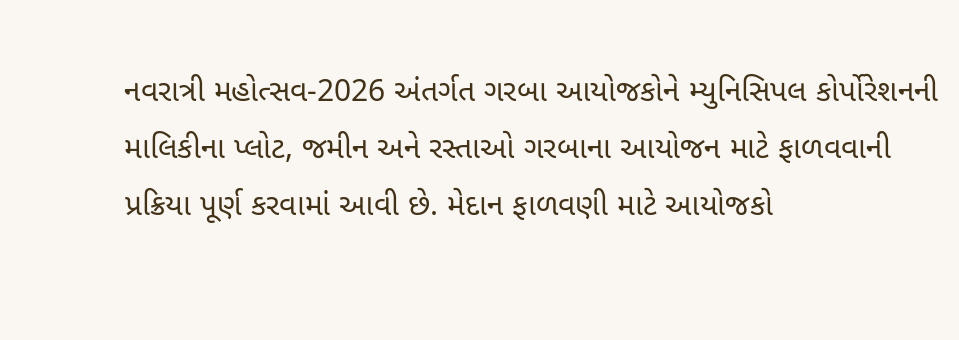નવરાત્રી મહોત્સવ-2026 અંતર્ગત ગરબા આયોજકોને મ્યુનિસિપલ કોર્પોરેશનની માલિકીના પ્લોટ, જમીન અને રસ્તાઓ ગરબાના આયોજન માટે ફાળવવાની પ્રક્રિયા પૂર્ણ કરવામાં આવી છે. મેદાન ફાળવણી માટે આયોજકો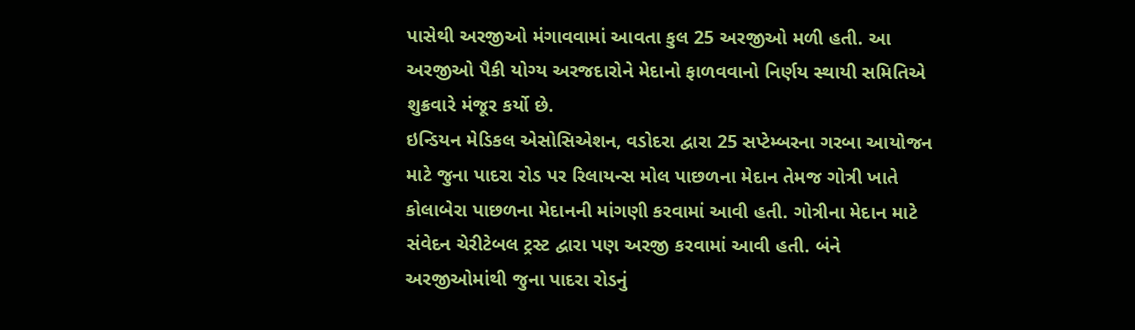પાસેથી અરજીઓ મંગાવવામાં આવતા કુલ 25 અરજીઓ મળી હતી. આ અરજીઓ પૈકી યોગ્ય અરજદારોને મેદાનો ફાળવવાનો નિર્ણય સ્થાયી સમિતિએ શુક્રવારે મંજૂર કર્યો છે.
ઇન્ડિયન મેડિકલ એસોસિએશન, વડોદરા દ્વારા 25 સપ્ટેમ્બરના ગરબા આયોજન માટે જુના પાદરા રોડ પર રિલાયન્સ મોલ પાછળના મેદાન તેમજ ગોત્રી ખાતે કોલાબેરા પાછળના મેદાનની માંગણી કરવામાં આવી હતી. ગોત્રીના મેદાન માટે સંવેદન ચેરીટેબલ ટ્રસ્ટ દ્વારા પણ અરજી કરવામાં આવી હતી. બંને અરજીઓમાંથી જુના પાદરા રોડનું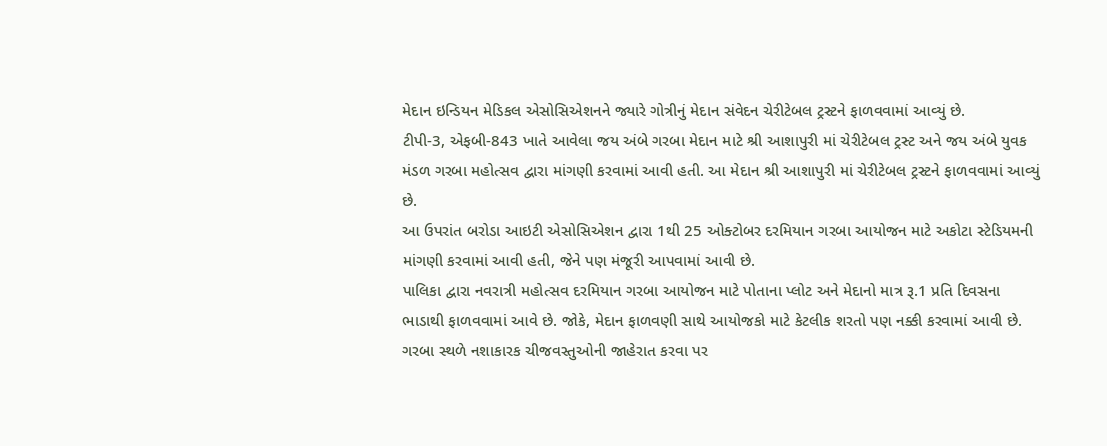મેદાન ઇન્ડિયન મેડિકલ એસોસિએશનને જ્યારે ગોત્રીનું મેદાન સંવેદન ચેરીટેબલ ટ્રસ્ટને ફાળવવામાં આવ્યું છે.
ટીપી-3, એફબી-843 ખાતે આવેલા જય અંબે ગરબા મેદાન માટે શ્રી આશાપુરી માં ચેરીટેબલ ટ્રસ્ટ અને જય અંબે યુવક મંડળ ગરબા મહોત્સવ દ્વારા માંગણી કરવામાં આવી હતી. આ મેદાન શ્રી આશાપુરી માં ચેરીટેબલ ટ્રસ્ટને ફાળવવામાં આવ્યું છે.
આ ઉપરાંત બરોડા આઇટી એસોસિએશન દ્વારા 1થી 25 ઓક્ટોબર દરમિયાન ગરબા આયોજન માટે અકોટા સ્ટેડિયમની માંગણી કરવામાં આવી હતી, જેને પણ મંજૂરી આપવામાં આવી છે.
પાલિકા દ્વારા નવરાત્રી મહોત્સવ દરમિયાન ગરબા આયોજન માટે પોતાના પ્લોટ અને મેદાનો માત્ર રૂ.1 પ્રતિ દિવસના ભાડાથી ફાળવવામાં આવે છે. જોકે, મેદાન ફાળવણી સાથે આયોજકો માટે કેટલીક શરતો પણ નક્કી કરવામાં આવી છે. ગરબા સ્થળે નશાકારક ચીજવસ્તુઓની જાહેરાત કરવા પર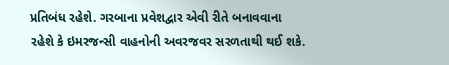પ્રતિબંધ રહેશે. ગરબાના પ્રવેશદ્વાર એવી રીતે બનાવવાના રહેશે કે ઇમરજન્સી વાહનોની અવરજવર સરળતાથી થઈ શકે.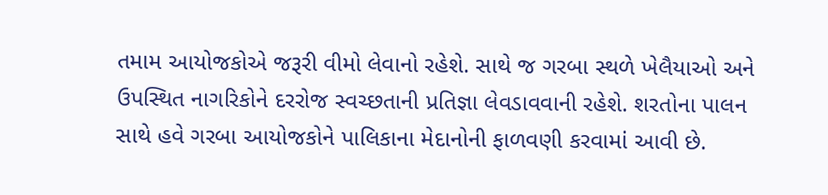તમામ આયોજકોએ જરૂરી વીમો લેવાનો રહેશે. સાથે જ ગરબા સ્થળે ખેલૈયાઓ અને ઉપસ્થિત નાગરિકોને દરરોજ સ્વચ્છતાની પ્રતિજ્ઞા લેવડાવવાની રહેશે. શરતોના પાલન સાથે હવે ગરબા આયોજકોને પાલિકાના મેદાનોની ફાળવણી કરવામાં આવી છે.